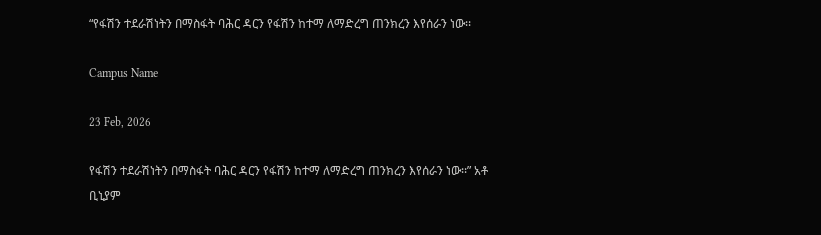“የፋሽን ተደራሽነትን በማስፋት ባሕር ዳርን የፋሽን ከተማ ለማድረግ ጠንክረን እየሰራን ነው፡፡

Campus Name

23 Feb, 2026

የፋሽን ተደራሽነትን በማስፋት ባሕር ዳርን የፋሽን ከተማ ለማድረግ ጠንክረን እየሰራን ነው፡፡” አቶ ቢኒያም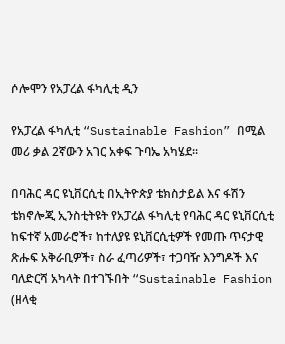ሶሎሞን የአፓረል ፋካሊቲ ዲን

የአፓረል ፋካሊቲ “Sustainable Fashion” በሚል መሪ ቃል 2ኛውን አገር አቀፍ ጉባኤ አካሄደ፡፡

በባሕር ዳር ዩኒቨርሲቲ በኢትዮጵያ ቴክስታይል እና ፋሽን ቴክኖሎጂ ኢንስቲትዩት የአፓረል ፋካሊቲ የባሕር ዳር ዩኒቨርሲቲ ከፍተኛ አመራሮች፣ ከተለያዩ ዩኒቨርሲቲዎች የመጡ ጥናታዊ ጽሑፍ አቅራቢዎች፣ ስራ ፈጣሪዎች፣ ተጋባዥ እንግዶች እና ባለድርሻ አካላት በተገኙበት “Sustainable Fashion (ዘላቂ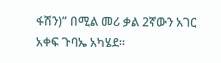ፋሽን)” በሚል መሪ ቃል 2ኛውን አገር አቀፍ ጉባኤ አካሄደ፡፡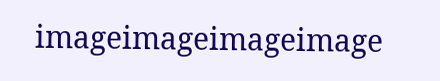imageimageimageimage